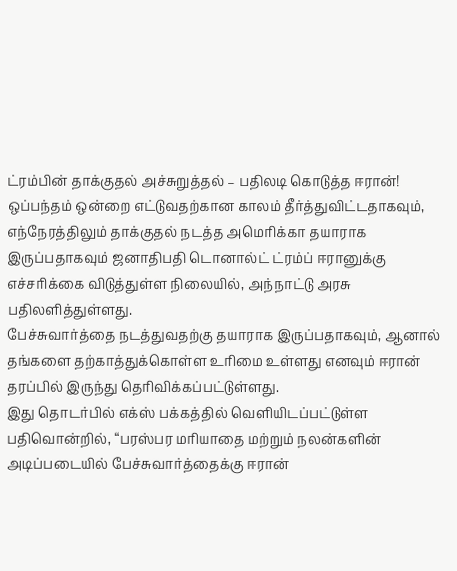ட்ரம்பின் தாக்குதல் அச்சுறுத்தல் – பதிலடி கொடுத்த ஈரான்!
ஒப்பந்தம் ஒன்றை எட்டுவதற்கான காலம் தீர்த்துவிட்டதாகவும், எந்நேரத்திலும் தாக்குதல் நடத்த அமெரிக்கா தயாராக இருப்பதாகவும் ஜனாதிபதி டொனால்ட் ட்ரம்ப் ஈரானுக்கு எச்சரிக்கை விடுத்துள்ள நிலையில், அந்நாட்டு அரசு பதிலளித்துள்ளது.
பேச்சுவார்த்தை நடத்துவதற்கு தயாராக இருப்பதாகவும், ஆனால் தங்களை தற்காத்துக்கொள்ள உரிமை உள்ளது எனவும் ஈரான் தரப்பில் இருந்து தெரிவிக்கப்பட்டுள்ளது.
இது தொடர்பில் எக்ஸ் பக்கத்தில் வெளியிடப்பட்டுள்ள பதிவொன்றில், “பரஸ்பர மரியாதை மற்றும் நலன்களின் அடிப்படையில் பேச்சுவார்த்தைக்கு ஈரான்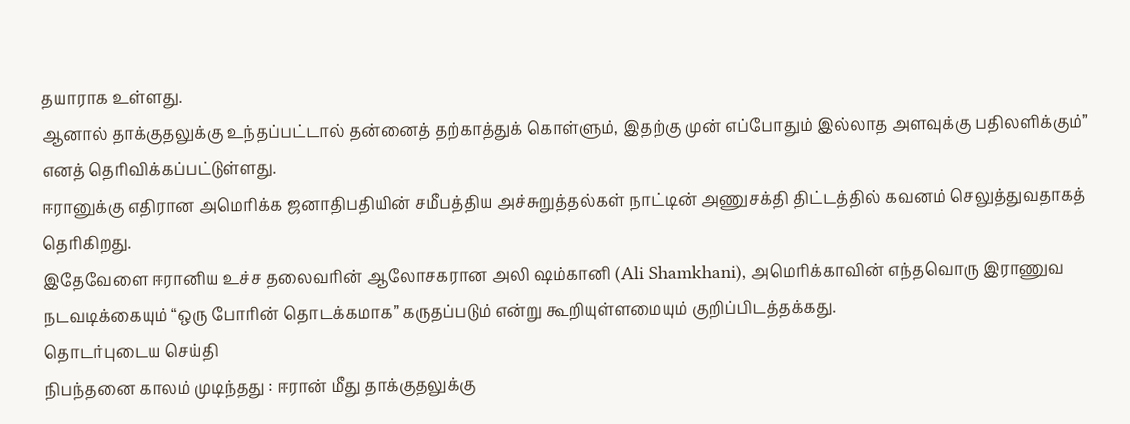தயாராக உள்ளது.
ஆனால் தாக்குதலுக்கு உந்தப்பட்டால் தன்னைத் தற்காத்துக் கொள்ளும், இதற்கு முன் எப்போதும் இல்லாத அளவுக்கு பதிலளிக்கும்” எனத் தெரிவிக்கப்பட்டுள்ளது.
ஈரானுக்கு எதிரான அமெரிக்க ஜனாதிபதியின் சமீபத்திய அச்சுறுத்தல்கள் நாட்டின் அணுசக்தி திட்டத்தில் கவனம் செலுத்துவதாகத் தெரிகிறது.
இதேவேளை ஈரானிய உச்ச தலைவரின் ஆலோசகரான அலி ஷம்கானி (Ali Shamkhani), அமெரிக்காவின் எந்தவொரு இராணுவ நடவடிக்கையும் “ஒரு போரின் தொடக்கமாக” கருதப்படும் என்று கூறியுள்ளமையும் குறிப்பிடத்தக்கது.
தொடர்புடைய செய்தி
நிபந்தனை காலம் முடிந்தது : ஈரான் மீது தாக்குதலுக்கு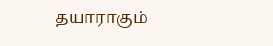தயாராகும்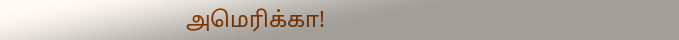அமெரிக்கா!